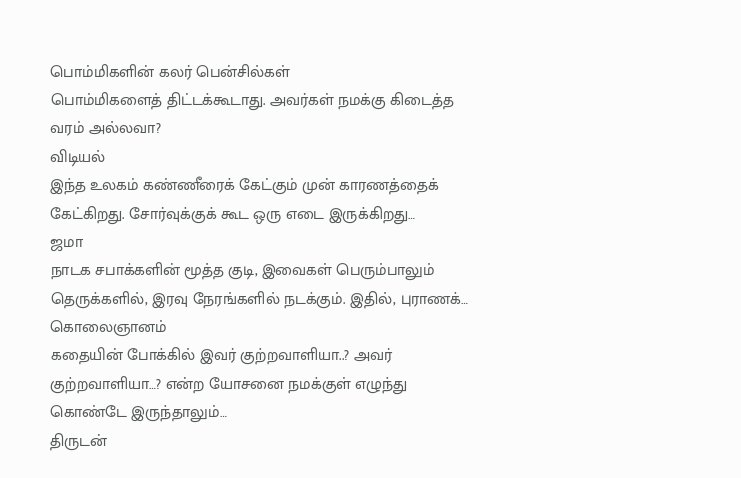பொம்மிகளின் கலர் பென்சில்கள்
பொம்மிகளைத் திட்டக்கூடாது. அவர்கள் நமக்கு கிடைத்த வரம் அல்லவா?
விடியல்
இந்த உலகம் கண்ணீரைக் கேட்கும் முன் காரணத்தைக் கேட்கிறது. சோர்வுக்குக் கூட ஒரு எடை இருக்கிறது…
ஜமா
நாடக சபாக்களின் மூத்த குடி, இவைகள் பெரும்பாலும் தெருக்களில், இரவு நேரங்களில் நடக்கும். இதில், புராணக்…
கொலைஞானம்
கதையின் போக்கில் இவர் குற்றவாளியா..? அவர் குற்றவாளியா…? என்ற யோசனை நமக்குள் எழுந்து கொண்டே இருந்தாலும்…
திருடன்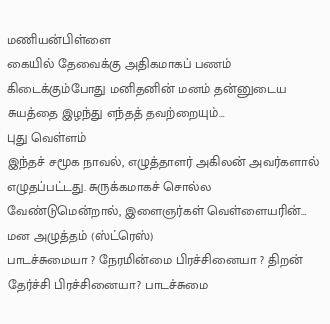மணியன்பிள்ளை
கையில் தேவைக்கு அதிகமாகப் பணம் கிடைக்கும்போது மனிதனின் மனம் தன்னுடைய சுயத்தை இழந்து எந்தத் தவற்றையும்…
புது வெள்ளம்
இந்தச் சமூக நாவல், எழுத்தாளர் அகிலன் அவர்களால் எழுதப்பட்டது. சுருக்கமாகச் சொல்ல வேண்டுமென்றால், இளைஞர்கள் வெள்ளையரின்…
மன அழுத்தம் (ஸ்ட்ரெஸ்)
பாடச்சுமையா ? நேரமின்மை பிரச்சினையா ? திறன் தேர்ச்சி பிரச்சினையா? பாடச்சுமை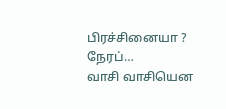பிரச்சினையா ? நேரப்…
வாசி வாசியென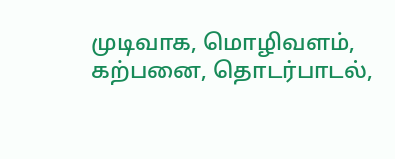முடிவாக, மொழிவளம், கற்பனை, தொடர்பாடல்,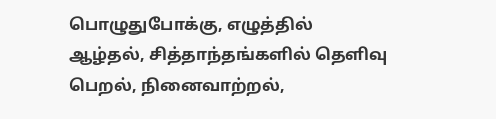பொழுதுபோக்கு, எழுத்தில் ஆழ்தல், சித்தாந்தங்களில் தெளிவு பெறல், நினைவாற்றல்,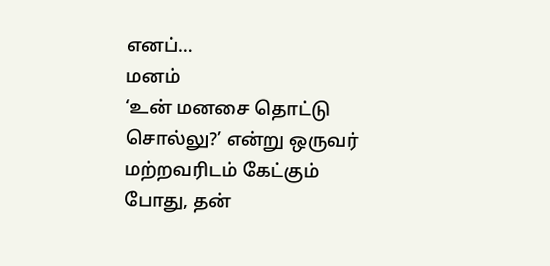எனப்…
மனம்
‘உன் மனசை தொட்டு சொல்லு?’ என்று ஒருவர் மற்றவரிடம் கேட்கும் போது, தன்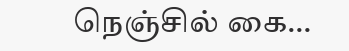நெஞ்சில் கை…